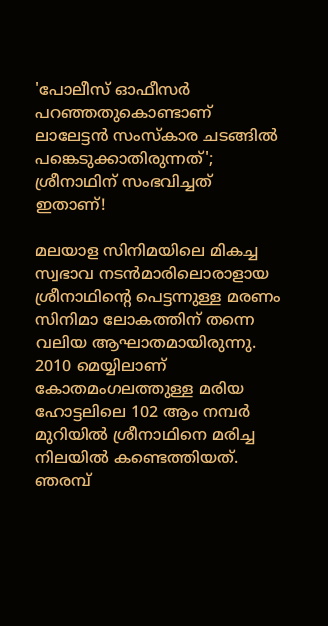'പോലീസ് ഓഫീസർ പറഞ്ഞതുകൊണ്ടാണ് ലാലേട്ടൻ സംസ്കാര ചടങ്ങിൽ പങ്കെടുക്കാതിരുന്നത്'; ശ്രീനാഥിന് സംഭവിച്ചത് ഇതാണ്!

മലയാള സിനിമയിലെ മികച്ച സ്വഭാവ നടന്‍മാരിലൊരാളായ ശ്രീനാഥിന്റെ പെട്ടന്നുള്ള മരണം സിനിമാ ലോകത്തിന് തന്നെ വലിയ ആഘാതമായിരുന്നു. 2010 മെയ്യിലാണ് കോതമംഗലത്തുള്ള മരിയ ഹോട്ടലിലെ 102 ആം നമ്പര്‍ മുറിയില്‍ ശ്രീനാഥിനെ മരിച്ച നിലയില്‍ കണ്ടെത്തിയത്. ഞരമ്പ്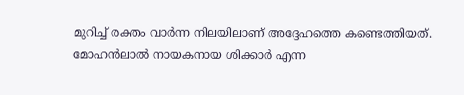മുറിച്ച് രക്തം വാര്‍ന്ന നിലയിലാണ് അദ്ദേഹത്തെ കണ്ടെത്തിയത്. മോഹന്‍ലാല്‍ നായകനായ ശിക്കാര്‍ എന്ന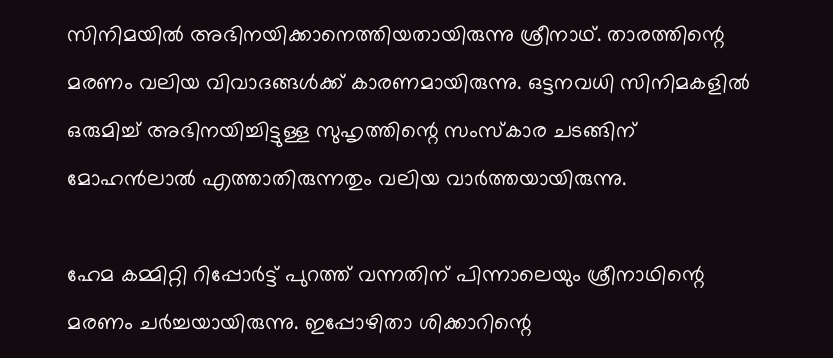സിനിമയില്‍ അഭിനയിക്കാനെത്തിയതായിരുന്നു ശ്രീനാഥ്. താരത്തിന്റെ മരണം വലിയ വിവാദങ്ങൾക്ക് കാരണമായിരുന്നു. ഒട്ടനവധി സിനിമകളിൽ ഒരുമിച്ച് അഭിനയിച്ചിട്ടുള്ള സുഹൃത്തിന്റെ സംസ്കാര ചടങ്ങിന് മോഹൻലാൽ എത്താതിരുന്നതും വലിയ വാർത്തയായിരുന്നു.

ഹേമ കമ്മിറ്റി റിപ്പോർട്ട് പുറത്ത് വന്നതിന് പിന്നാലെയും ശ്രീനാഥിന്റെ മരണം ചർച്ചയായിരുന്നു. ഇപ്പോഴിതാ ശിക്കാറിന്റെ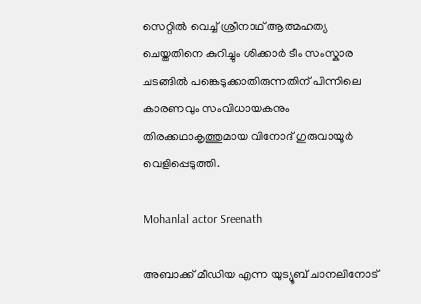സെറ്റിൽ വെച്ച് ശ്രീനാഥ് ആത്മഹത്യ ചെയ്തതിനെ കുറിച്ചും ശിക്കാർ ടീം സംസ്കാര ചടങ്ങിൽ പങ്കെടുക്കാതിരുന്നതിന് പിന്നിലെ കാരണവും സംവിധായകനും തിരക്കഥാകൃത്തുമായ വിനോദ് ഗുരുവായൂർ വെളിപ്പെടുത്തി.

Mohanlal actor Sreenath

അബാക്ക് മീഡിയ എന്ന യുട്യൂബ് ചാനലിനോട്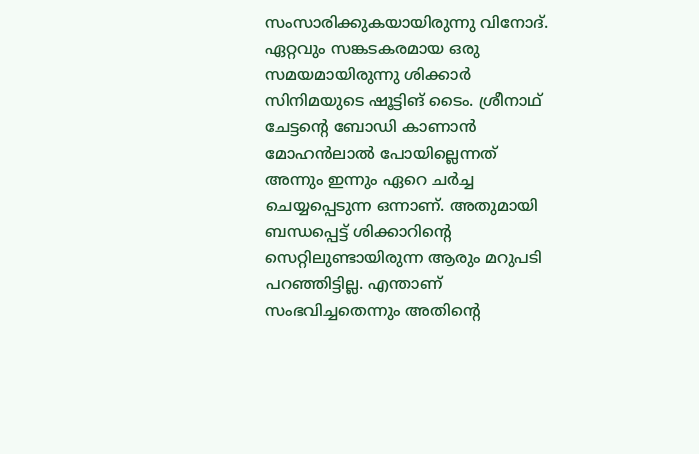സംസാരിക്കുകയായിരുന്നു വിനോദ്. ഏറ്റവും സങ്കടകരമായ ഒരു സമയമായിരുന്നു ശിക്കാർ സിനിമയുടെ ഷൂട്ടിങ് ടൈം. ശ്രീനാഥ് ചേട്ടന്റെ ബോഡി കാണാൻ മോഹൻലാൽ പോയില്ലെന്നത് അന്നും ഇന്നും ഏറെ ചർച്ച ചെയ്യപ്പെടുന്ന ഒന്നാണ്. അതുമായി ബന്ധപ്പെട്ട് ശിക്കാറിന്റെ സെറ്റിലുണ്ടായിരുന്ന ആരും മറുപടി പറഞ്ഞിട്ടില്ല. എന്താണ് സംഭവിച്ചതെന്നും അതിന്റെ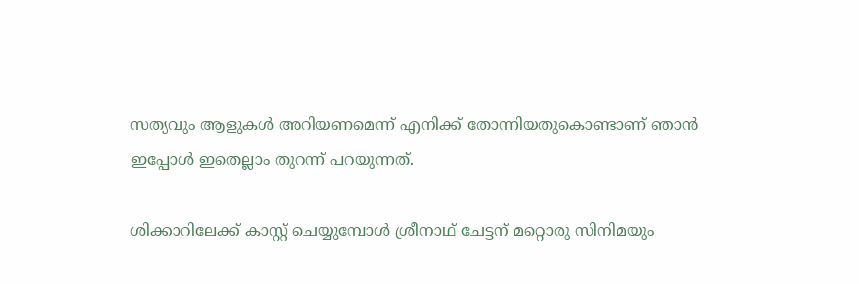സത്യവും ആളുകൾ അറിയണമെന്ന് എനിക്ക് തോന്നിയതുകൊണ്ടാണ് ഞാൻ ഇപ്പോൾ ഇതെല്ലാം തുറന്ന് പറയുന്നത്.

ശിക്കാറിലേക്ക് കാസ്റ്റ് ചെയ്യുമ്പോൾ ശ്രീനാഥ് ചേട്ടന് മറ്റൊരു സിനിമയും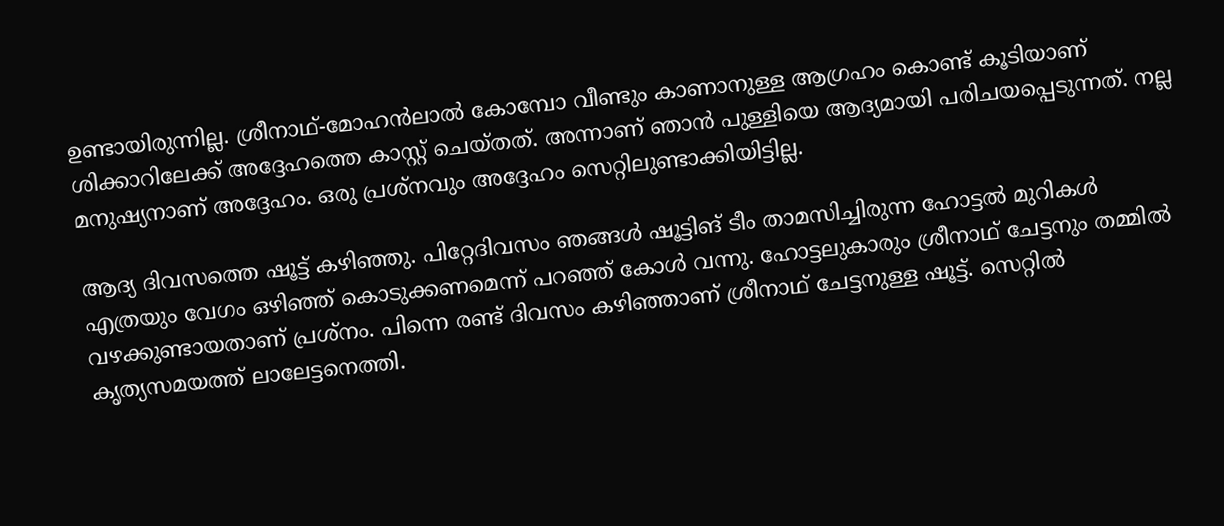ഉണ്ടായിരുന്നില്ല. ശ്രീനാഥ്-മോഹൻലാൽ കോമ്പോ വീണ്ടും കാണാനുള്ള ആഗ്രഹം കൊണ്ട് കൂടിയാണ് ശിക്കാറിലേക്ക് അദ്ദേഹത്തെ കാസ്റ്റ് ചെയ്തത്. അന്നാണ് ഞാൻ പുള്ളിയെ ആദ്യമായി പരിചയപ്പെടുന്നത്. നല്ല മനുഷ്യനാണ് അദ്ദേഹം. ഒരു പ്രശ്നവും അദ്ദേഹം സെറ്റിലുണ്ടാക്കിയിട്ടില്ല.

ആദ്യ ദിവസത്തെ ഷൂട്ട് കഴിഞ്ഞു. പിറ്റേദിവസം ഞങ്ങൾ ഷൂട്ടിങ് ടീം താമസിച്ചിരുന്ന ഹോട്ടൽ മുറികൾ എത്രയും വേഗം ഒഴിഞ്ഞ് കൊടുക്കണമെന്ന് പറഞ്ഞ് കോൾ വന്നു. ഹോട്ടലുകാരും ശ്രീനാഥ് ചേട്ടനും തമ്മിൽ വഴക്കുണ്ടായതാണ് പ്രശ്നം. പിന്നെ രണ്ട് ദിവസം കഴിഞ്ഞാണ് ശ്രീനാഥ് ചേട്ടനുള്ള ഷൂട്ട്. സെറ്റിൽ കൃത്യസമയത്ത് ലാലേട്ടനെത്തി.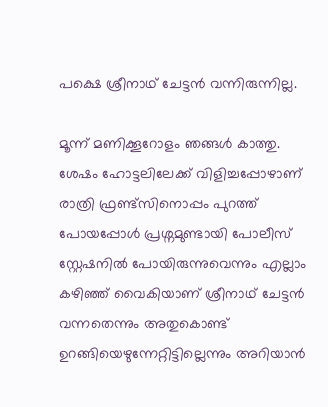പക്ഷെ ശ്രീനാഥ് ചേട്ടൻ വന്നിരുന്നില്ല.

മൂന്ന് മണിക്കൂറോളം ഞങ്ങൾ കാത്തു. ശേഷം ഹോട്ടലിലേക്ക് വിളിച്ചപ്പോഴാണ് രാത്രി ഫ്രണ്ട്സിനൊപ്പം പുറത്ത് പോയപ്പോൾ പ്രശ്നമുണ്ടായി പോലീസ് സ്റ്റേഷനിൽ പോയിരുന്നുവെന്നും എല്ലാം കഴിഞ്ഞ് വൈകിയാണ് ശ്രീനാഥ് ചേട്ടൻ വന്നതെന്നും അതുകൊണ്ട് ഉറങ്ങിയെഴുന്നേറ്റിട്ടില്ലെന്നും അറിയാൻ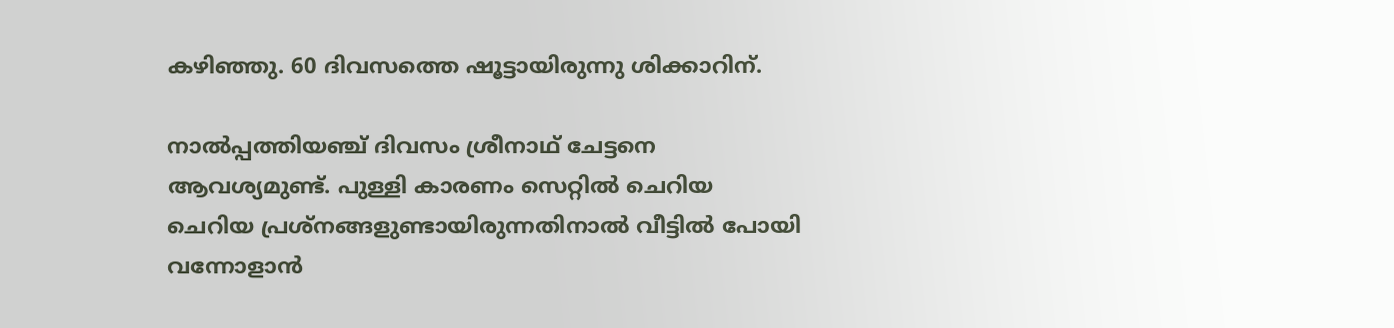കഴിഞ്ഞു. 60 ദിവസത്തെ ഷൂട്ടായിരുന്നു ശിക്കാറിന്.

നാൽപ്പത്തിയഞ്ച് ദിവസം ശ്രീനാഥ് ചേട്ടനെ ആവശ്യമുണ്ട്. പുള്ളി കാരണം സെറ്റിൽ ചെറിയ ചെറിയ പ്രശ്നങ്ങളുണ്ടായിരുന്നതിനാൽ വീട്ടിൽ പോയി വന്നോളാൻ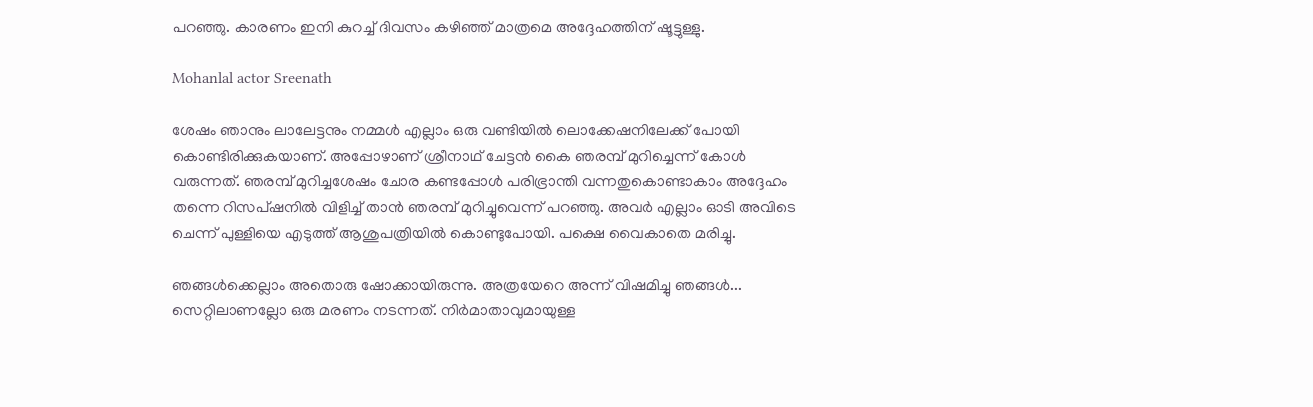പറഞ്ഞു. കാരണം ഇനി കുറച്ച് ദിവസം കഴിഞ്ഞ് മാത്രമെ അദ്ദേഹത്തിന് ഷൂട്ടുള്ളു.

Mohanlal actor Sreenath

ശേഷം ഞാനും ലാലേട്ടനും നമ്മൾ എല്ലാം ഒരു വണ്ടിയിൽ ലൊക്കേഷനിലേക്ക് പോയി കൊണ്ടിരിക്കുകയാണ്. അപ്പോഴാണ് ശ്രീനാഥ് ചേട്ടൻ കൈ ഞരമ്പ് മുറിച്ചെന്ന് കോൾ വരുന്നത്. ഞരമ്പ് മുറിച്ചശേഷം ചോര കണ്ടപ്പോൾ പരിഭ്രാന്തി വന്നതുകൊണ്ടാകാം അദ്ദേഹം തന്നെ റിസപ്ഷനിൽ വിളിച്ച് താൻ ഞരമ്പ് മുറിച്ചുവെന്ന് പറഞ്ഞു. അവർ എല്ലാം ഓടി അവിടെ ചെന്ന് പുള്ളിയെ എടുത്ത് ആശുപത്രിയിൽ കൊണ്ടുപോയി. പക്ഷെ വൈകാതെ മരിച്ചു.

ഞങ്ങൾക്കെല്ലാം അതൊരു ഷോക്കായിരുന്നു. അത്രയേറെ അന്ന് വിഷമിച്ചു ഞങ്ങൾ... സെറ്റിലാണല്ലോ ഒരു മരണം നടന്നത്. നിർ‌മാതാവുമായുള്ള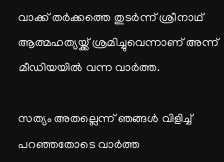വാക്ക് തർക്കത്തെ തുടർന്ന് ശ്രീനാഥ് ആത്മഹത്യയ്ക്ക് ശ്രമിച്ചുവെന്നാണ് അന്ന് മീഡിയയിൽ വന്ന വാർത്ത.

സത്യം അതല്ലെന്ന് ഞങ്ങൾ വിളിച്ച് പറഞ്ഞതോടെ വാർത്ത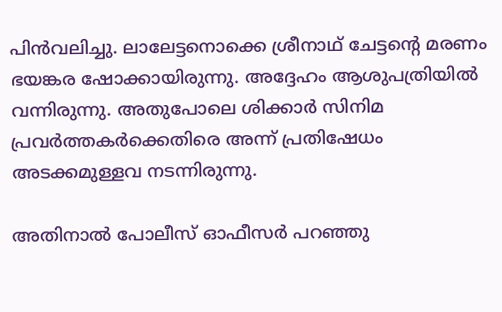പിൻവലിച്ചു. ലാലേട്ടനൊക്കെ ശ്രീനാഥ് ചേട്ടന്റെ മരണം ഭയങ്കര ഷോക്കായിരുന്നു. അദ്ദേഹം ആശുപത്രിയിൽ വന്നിരുന്നു. അതുപോലെ ശിക്കാർ സിനിമ പ്രവർത്തകർക്കെതിരെ അന്ന് പ്രതിഷേധം അടക്കമുള്ളവ നടന്നിരുന്നു.

അതിനാൽ പോലീസ് ഓഫീസർ പറഞ്ഞു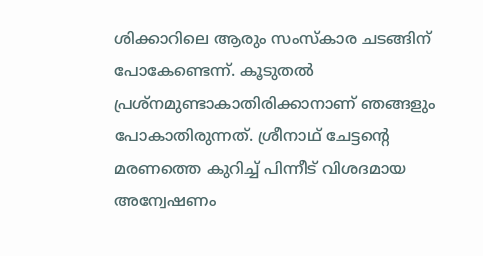ശിക്കാറിലെ ആരും സംസ്കാര ചടങ്ങിന് പോകേണ്ടെന്ന്. കൂടുതൽ പ്രശ്നമുണ്ടാകാതിരിക്കാനാണ് ഞങ്ങളും പോകാതിരുന്നത്. ശ്രീനാഥ് ചേട്ടന്റെ മരണത്തെ കുറിച്ച് പിന്നീട് വിശദമായ അന്വേഷണം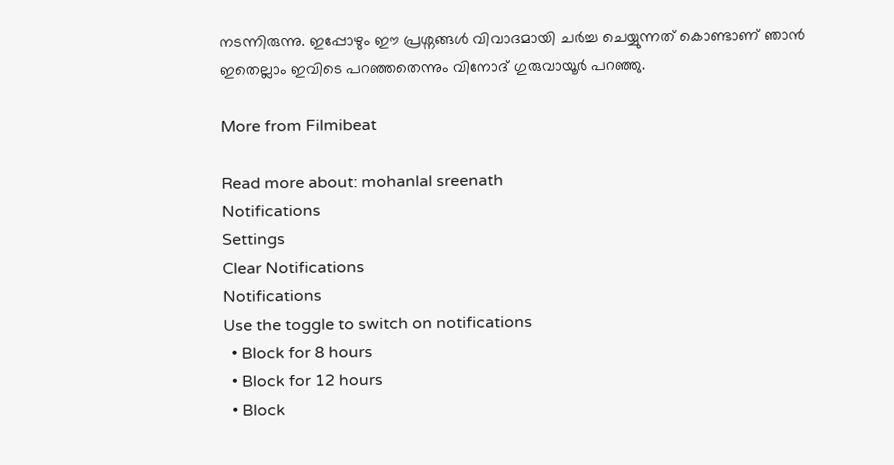നടന്നിരുന്നു. ഇപ്പോഴും ഈ പ്രശ്നങ്ങൾ വിവാദമായി ചർച്ച ചെയ്യുന്നത് കൊണ്ടാണ് ഞാൻ ഇതെല്ലാം ഇവിടെ പറഞ്ഞതെന്നും വിനോദ് ഗുരുവായൂർ പറഞ്ഞു.

More from Filmibeat

Read more about: mohanlal sreenath
Notifications
Settings
Clear Notifications
Notifications
Use the toggle to switch on notifications
  • Block for 8 hours
  • Block for 12 hours
  • Block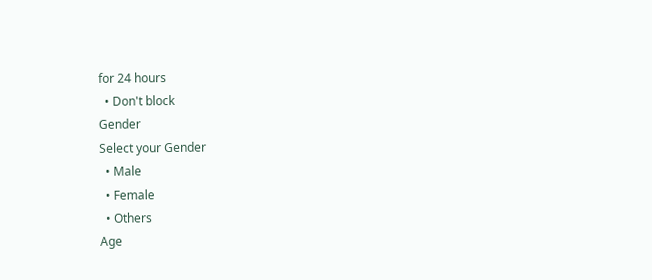for 24 hours
  • Don't block
Gender
Select your Gender
  • Male
  • Female
  • Others
Age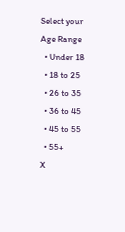Select your Age Range
  • Under 18
  • 18 to 25
  • 26 to 35
  • 36 to 45
  • 45 to 55
  • 55+
X